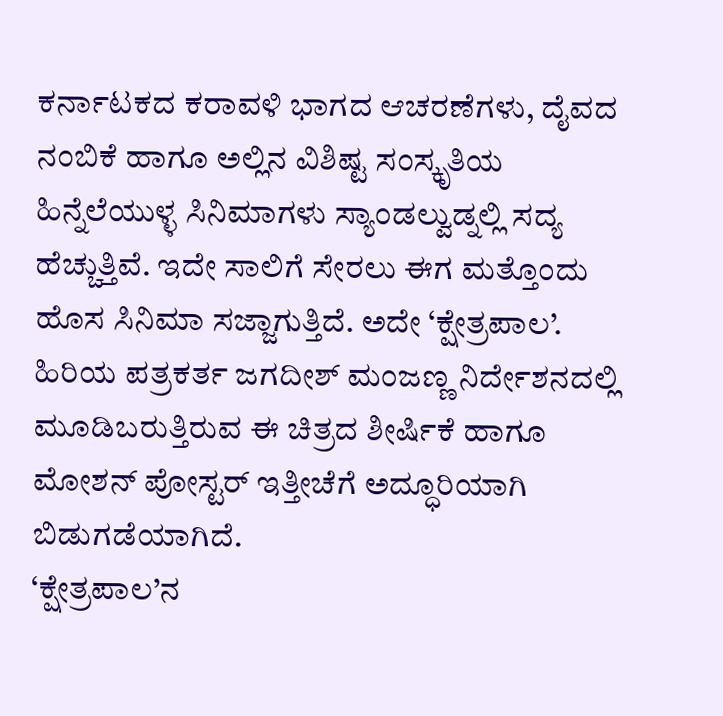ಕರ್ನಾಟಕದ ಕರಾವಳಿ ಭಾಗದ ಆಚರಣೆಗಳು, ದೈವದ ನಂಬಿಕೆ ಹಾಗೂ ಅಲ್ಲಿನ ವಿಶಿಷ್ಟ ಸಂಸ್ಕೃತಿಯ ಹಿನ್ನೆಲೆಯುಳ್ಳ ಸಿನಿಮಾಗಳು ಸ್ಯಾಂಡಲ್ವುಡ್ನಲ್ಲಿ ಸದ್ಯ ಹೆಚ್ಚುತ್ತಿವೆ. ಇದೇ ಸಾಲಿಗೆ ಸೇರಲು ಈಗ ಮತ್ತೊಂದು ಹೊಸ ಸಿನಿಮಾ ಸಜ್ಜಾಗುತ್ತಿದೆ. ಅದೇ ‘ಕ್ಷೇತ್ರಪಾಲ’. ಹಿರಿಯ ಪತ್ರಕರ್ತ ಜಗದೀಶ್ ಮಂಜಣ್ಣ ನಿರ್ದೇಶನದಲ್ಲಿ ಮೂಡಿಬರುತ್ತಿರುವ ಈ ಚಿತ್ರದ ಶೀರ್ಷಿಕೆ ಹಾಗೂ ಮೋಶನ್ ಪೋಸ್ಟರ್ ಇತ್ತೀಚೆಗೆ ಅದ್ಧೂರಿಯಾಗಿ ಬಿಡುಗಡೆಯಾಗಿದೆ.
‘ಕ್ಷೇತ್ರಪಾಲ’ನ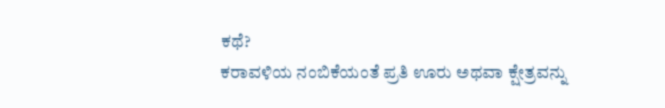ಕಥೆ?
ಕರಾವಳಿಯ ನಂಬಿಕೆಯಂತೆ ಪ್ರತಿ ಊರು ಅಥವಾ ಕ್ಷೇತ್ರವನ್ನು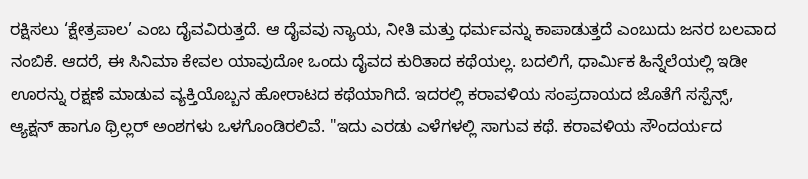ರಕ್ಷಿಸಲು ‘ಕ್ಷೇತ್ರಪಾಲ’ ಎಂಬ ದೈವವಿರುತ್ತದೆ. ಆ ದೈವವು ನ್ಯಾಯ, ನೀತಿ ಮತ್ತು ಧರ್ಮವನ್ನು ಕಾಪಾಡುತ್ತದೆ ಎಂಬುದು ಜನರ ಬಲವಾದ ನಂಬಿಕೆ. ಆದರೆ, ಈ ಸಿನಿಮಾ ಕೇವಲ ಯಾವುದೋ ಒಂದು ದೈವದ ಕುರಿತಾದ ಕಥೆಯಲ್ಲ. ಬದಲಿಗೆ, ಧಾರ್ಮಿಕ ಹಿನ್ನೆಲೆಯಲ್ಲಿ ಇಡೀ ಊರನ್ನು ರಕ್ಷಣೆ ಮಾಡುವ ವ್ಯಕ್ತಿಯೊಬ್ಬನ ಹೋರಾಟದ ಕಥೆಯಾಗಿದೆ. ಇದರಲ್ಲಿ ಕರಾವಳಿಯ ಸಂಪ್ರದಾಯದ ಜೊತೆಗೆ ಸಸ್ಪೆನ್ಸ್, ಆ್ಯಕ್ಷನ್ ಹಾಗೂ ಥ್ರಿಲ್ಲರ್ ಅಂಶಗಳು ಒಳಗೊಂಡಿರಲಿವೆ. "ಇದು ಎರಡು ಎಳೆಗಳಲ್ಲಿ ಸಾಗುವ ಕಥೆ. ಕರಾವಳಿಯ ಸೌಂದರ್ಯದ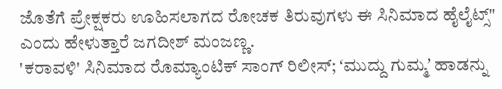ಜೊತೆಗೆ ಪ್ರೇಕ್ಷಕರು ಊಹಿಸಲಾಗದ ರೋಚಕ ತಿರುವುಗಳು ಈ ಸಿನಿಮಾದ ಹೈಲೈಟ್ಸ್" ಎಂದು ಹೇಳುತ್ತಾರೆ ಜಗದೀಶ್ ಮಂಜಣ್ಣ.
'ಕರಾವಳಿ' ಸಿನಿಮಾದ ರೊಮ್ಯಾಂಟಿಕ್ ಸಾಂಗ್ ರಿಲೀಸ್; ʻಮುದ್ದು ಗುಮ್ಮʼ ಹಾಡನ್ನು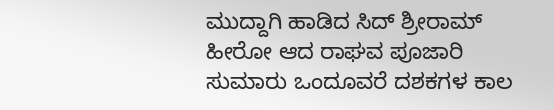ಮುದ್ದಾಗಿ ಹಾಡಿದ ಸಿದ್ ಶ್ರೀರಾಮ್
ಹೀರೋ ಆದ ರಾಘವ ಪೂಜಾರಿ
ಸುಮಾರು ಒಂದೂವರೆ ದಶಕಗಳ ಕಾಲ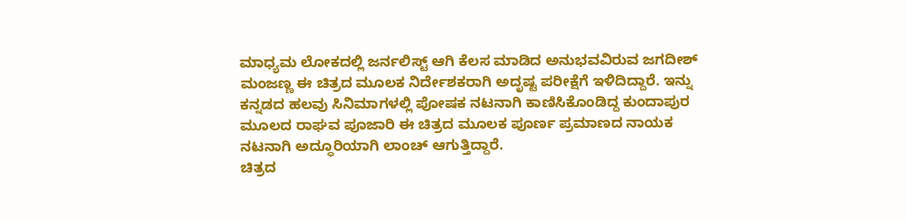ಮಾಧ್ಯಮ ಲೋಕದಲ್ಲಿ ಜರ್ನಲಿಸ್ಟ್ ಆಗಿ ಕೆಲಸ ಮಾಡಿದ ಅನುಭವವಿರುವ ಜಗದೀಶ್ ಮಂಜಣ್ಣ ಈ ಚಿತ್ರದ ಮೂಲಕ ನಿರ್ದೇಶಕರಾಗಿ ಅದೃಷ್ಟ ಪರೀಕ್ಷೆಗೆ ಇಳಿದಿದ್ದಾರೆ. ಇನ್ನು ಕನ್ನಡದ ಹಲವು ಸಿನಿಮಾಗಳಲ್ಲಿ ಪೋಷಕ ನಟನಾಗಿ ಕಾಣಿಸಿಕೊಂಡಿದ್ದ ಕುಂದಾಪುರ ಮೂಲದ ರಾಘವ ಪೂಜಾರಿ ಈ ಚಿತ್ರದ ಮೂಲಕ ಪೂರ್ಣ ಪ್ರಮಾಣದ ನಾಯಕ ನಟನಾಗಿ ಅದ್ಧೂರಿಯಾಗಿ ಲಾಂಚ್ ಆಗುತ್ತಿದ್ದಾರೆ.
ಚಿತ್ರದ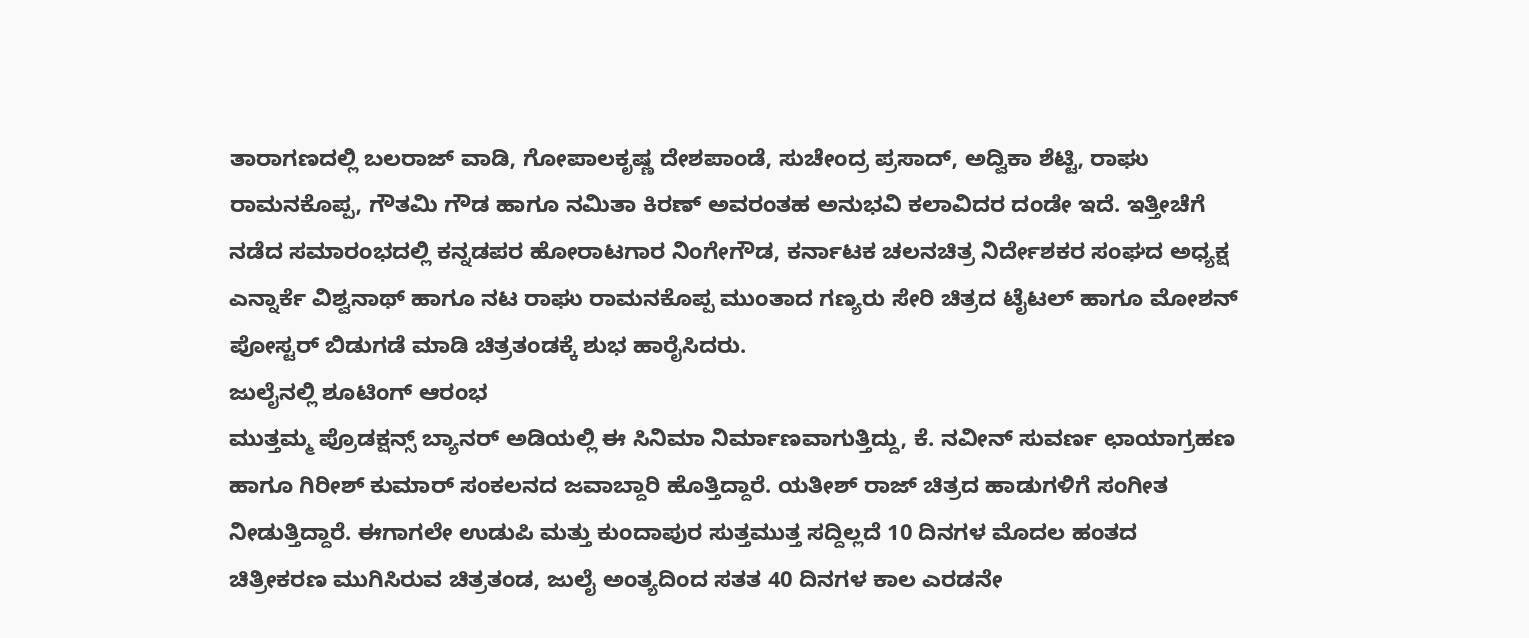ತಾರಾಗಣದಲ್ಲಿ ಬಲರಾಜ್ ವಾಡಿ, ಗೋಪಾಲಕೃಷ್ಣ ದೇಶಪಾಂಡೆ, ಸುಚೇಂದ್ರ ಪ್ರಸಾದ್, ಅದ್ವಿಕಾ ಶೆಟ್ಟಿ, ರಾಘು ರಾಮನಕೊಪ್ಪ, ಗೌತಮಿ ಗೌಡ ಹಾಗೂ ನಮಿತಾ ಕಿರಣ್ ಅವರಂತಹ ಅನುಭವಿ ಕಲಾವಿದರ ದಂಡೇ ಇದೆ. ಇತ್ತೀಚೆಗೆ ನಡೆದ ಸಮಾರಂಭದಲ್ಲಿ ಕನ್ನಡಪರ ಹೋರಾಟಗಾರ ನಿಂಗೇಗೌಡ, ಕರ್ನಾಟಕ ಚಲನಚಿತ್ರ ನಿರ್ದೇಶಕರ ಸಂಘದ ಅಧ್ಯಕ್ಷ ಎನ್ನಾರ್ಕೆ ವಿಶ್ವನಾಥ್ ಹಾಗೂ ನಟ ರಾಘು ರಾಮನಕೊಪ್ಪ ಮುಂತಾದ ಗಣ್ಯರು ಸೇರಿ ಚಿತ್ರದ ಟೈಟಲ್ ಹಾಗೂ ಮೋಶನ್ ಪೋಸ್ಟರ್ ಬಿಡುಗಡೆ ಮಾಡಿ ಚಿತ್ರತಂಡಕ್ಕೆ ಶುಭ ಹಾರೈಸಿದರು.
ಜುಲೈನಲ್ಲಿ ಶೂಟಿಂಗ್ ಆರಂಭ
ಮುತ್ತಮ್ಮ ಪ್ರೊಡಕ್ಷನ್ಸ್ ಬ್ಯಾನರ್ ಅಡಿಯಲ್ಲಿ ಈ ಸಿನಿಮಾ ನಿರ್ಮಾಣವಾಗುತ್ತಿದ್ದು, ಕೆ. ನವೀನ್ ಸುವರ್ಣ ಛಾಯಾಗ್ರಹಣ ಹಾಗೂ ಗಿರೀಶ್ ಕುಮಾರ್ ಸಂಕಲನದ ಜವಾಬ್ದಾರಿ ಹೊತ್ತಿದ್ದಾರೆ. ಯತೀಶ್ ರಾಜ್ ಚಿತ್ರದ ಹಾಡುಗಳಿಗೆ ಸಂಗೀತ ನೀಡುತ್ತಿದ್ದಾರೆ. ಈಗಾಗಲೇ ಉಡುಪಿ ಮತ್ತು ಕುಂದಾಪುರ ಸುತ್ತಮುತ್ತ ಸದ್ದಿಲ್ಲದೆ 10 ದಿನಗಳ ಮೊದಲ ಹಂತದ ಚಿತ್ರೀಕರಣ ಮುಗಿಸಿರುವ ಚಿತ್ರತಂಡ, ಜುಲೈ ಅಂತ್ಯದಿಂದ ಸತತ 40 ದಿನಗಳ ಕಾಲ ಎರಡನೇ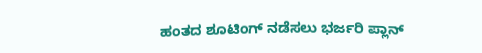ಹಂತದ ಶೂಟಿಂಗ್ ನಡೆಸಲು ಭರ್ಜರಿ ಪ್ಲಾನ್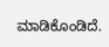ಮಾಡಿಕೊಂಡಿದೆ.